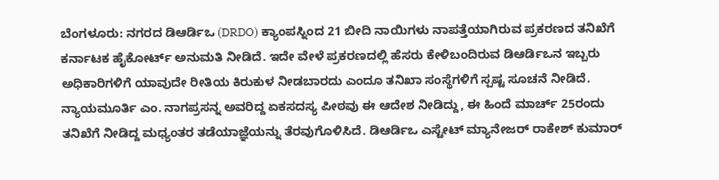ಬೆಂಗಳೂರು: ನಗರದ ಡಿಆರ್ಡಿಒ (DRDO) ಕ್ಯಾಂಪಸ್ನಿಂದ 21 ಬೀದಿ ನಾಯಿಗಳು ನಾಪತ್ತೆಯಾಗಿರುವ ಪ್ರಕರಣದ ತನಿಖೆಗೆ ಕರ್ನಾಟಕ ಹೈಕೋರ್ಟ್ ಅನುಮತಿ ನೀಡಿದೆ. ಇದೇ ವೇಳೆ ಪ್ರಕರಣದಲ್ಲಿ ಹೆಸರು ಕೇಳಿಬಂದಿರುವ ಡಿಆರ್ಡಿಒನ ಇಬ್ಬರು ಅಧಿಕಾರಿಗಳಿಗೆ ಯಾವುದೇ ರೀತಿಯ ಕಿರುಕುಳ ನೀಡಬಾರದು ಎಂದೂ ತನಿಖಾ ಸಂಸ್ಥೆಗಳಿಗೆ ಸ್ಪಷ್ಟ ಸೂಚನೆ ನೀಡಿದೆ.
ನ್ಯಾಯಮೂರ್ತಿ ಎಂ. ನಾಗಪ್ರಸನ್ನ ಅವರಿದ್ದ ಏಕಸದಸ್ಯ ಪೀಠವು ಈ ಆದೇಶ ನೀಡಿದ್ದು, ಈ ಹಿಂದೆ ಮಾರ್ಚ್ 25ರಂದು ತನಿಖೆಗೆ ನೀಡಿದ್ದ ಮಧ್ಯಂತರ ತಡೆಯಾಜ್ಞೆಯನ್ನು ತೆರವುಗೊಳಿಸಿದೆ. ಡಿಆರ್ಡಿಒ ಎಸ್ಟೇಟ್ ಮ್ಯಾನೇಜರ್ ರಾಕೇಶ್ ಕುಮಾರ್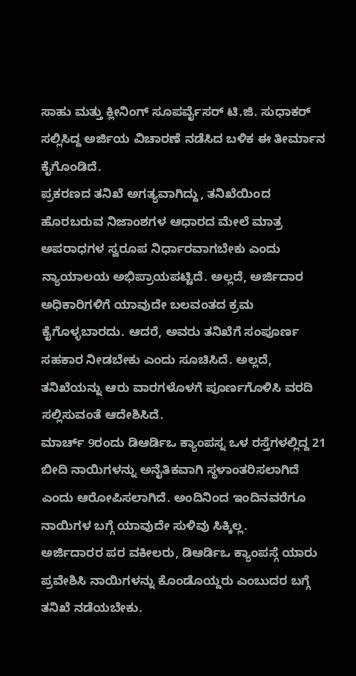ಸಾಹು ಮತ್ತು ಕ್ಲೀನಿಂಗ್ ಸೂಪರ್ವೈಸರ್ ಟಿ.ಜಿ. ಸುಧಾಕರ್ ಸಲ್ಲಿಸಿದ್ದ ಅರ್ಜಿಯ ವಿಚಾರಣೆ ನಡೆಸಿದ ಬಳಿಕ ಈ ತೀರ್ಮಾನ ಕೈಗೊಂಡಿದೆ.
ಪ್ರಕರಣದ ತನಿಖೆ ಅಗತ್ಯವಾಗಿದ್ದು, ತನಿಖೆಯಿಂದ ಹೊರಬರುವ ನಿಜಾಂಶಗಳ ಆಧಾರದ ಮೇಲೆ ಮಾತ್ರ ಅಪರಾಧಗಳ ಸ್ವರೂಪ ನಿರ್ಧಾರವಾಗಬೇಕು ಎಂದು ನ್ಯಾಯಾಲಯ ಅಭಿಪ್ರಾಯಪಟ್ಟಿದೆ. ಅಲ್ಲದೆ, ಅರ್ಜಿದಾರ ಅಧಿಕಾರಿಗಳಿಗೆ ಯಾವುದೇ ಬಲವಂತದ ಕ್ರಮ ಕೈಗೊಳ್ಳಬಾರದು. ಆದರೆ, ಅವರು ತನಿಖೆಗೆ ಸಂಪೂರ್ಣ ಸಹಕಾರ ನೀಡಬೇಕು ಎಂದು ಸೂಚಿಸಿದೆ. ಅಲ್ಲದೆ, ತನಿಖೆಯನ್ನು ಆರು ವಾರಗಳೊಳಗೆ ಪೂರ್ಣಗೊಳಿಸಿ ವರದಿ ಸಲ್ಲಿಸುವಂತೆ ಆದೇಶಿಸಿದೆ.
ಮಾರ್ಚ್ 9ರಂದು ಡಿಆರ್ಡಿಒ ಕ್ಯಾಂಪಸ್ನ ಒಳ ರಸ್ತೆಗಳಲ್ಲಿದ್ದ 21 ಬೀದಿ ನಾಯಿಗಳನ್ನು ಅನೈತಿಕವಾಗಿ ಸ್ಥಳಾಂತರಿಸಲಾಗಿದೆ ಎಂದು ಆರೋಪಿಸಲಾಗಿದೆ. ಅಂದಿನಿಂದ ಇಂದಿನವರೆಗೂ ನಾಯಿಗಳ ಬಗ್ಗೆ ಯಾವುದೇ ಸುಳಿವು ಸಿಕ್ಕಿಲ್ಲ.
ಅರ್ಜಿದಾರರ ಪರ ವಕೀಲರು, ಡಿಆರ್ಡಿಒ ಕ್ಯಾಂಪಸ್ಗೆ ಯಾರು ಪ್ರವೇಶಿಸಿ ನಾಯಿಗಳನ್ನು ಕೊಂಡೊಯ್ದರು ಎಂಬುದರ ಬಗ್ಗೆ ತನಿಖೆ ನಡೆಯಬೇಕು.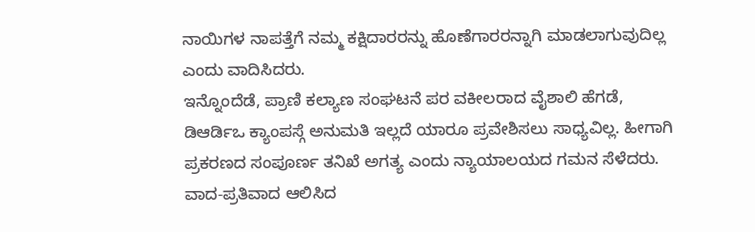ನಾಯಿಗಳ ನಾಪತ್ತೆಗೆ ನಮ್ಮ ಕಕ್ಷಿದಾರರನ್ನು ಹೊಣೆಗಾರರನ್ನಾಗಿ ಮಾಡಲಾಗುವುದಿಲ್ಲ ಎಂದು ವಾದಿಸಿದರು.
ಇನ್ನೊಂದೆಡೆ, ಪ್ರಾಣಿ ಕಲ್ಯಾಣ ಸಂಘಟನೆ ಪರ ವಕೀಲರಾದ ವೈಶಾಲಿ ಹೆಗಡೆ, ಡಿಆರ್ಡಿಒ ಕ್ಯಾಂಪಸ್ಗೆ ಅನುಮತಿ ಇಲ್ಲದೆ ಯಾರೂ ಪ್ರವೇಶಿಸಲು ಸಾಧ್ಯವಿಲ್ಲ. ಹೀಗಾಗಿ ಪ್ರಕರಣದ ಸಂಪೂರ್ಣ ತನಿಖೆ ಅಗತ್ಯ ಎಂದು ನ್ಯಾಯಾಲಯದ ಗಮನ ಸೆಳೆದರು. ವಾದ-ಪ್ರತಿವಾದ ಆಲಿಸಿದ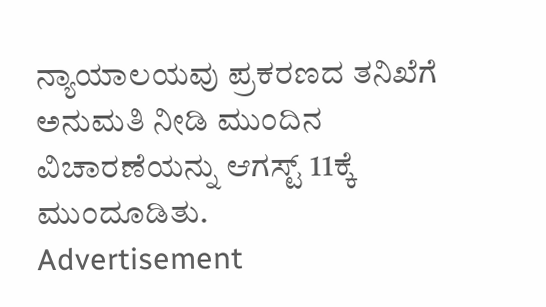ನ್ಯಾಯಾಲಯವು ಪ್ರಕರಣದ ತನಿಖೆಗೆ ಅನುಮತಿ ನೀಡಿ ಮುಂದಿನ ವಿಚಾರಣೆಯನ್ನು ಆಗಸ್ಟ್ 11ಕ್ಕೆ ಮುಂದೂಡಿತು.
Advertisement